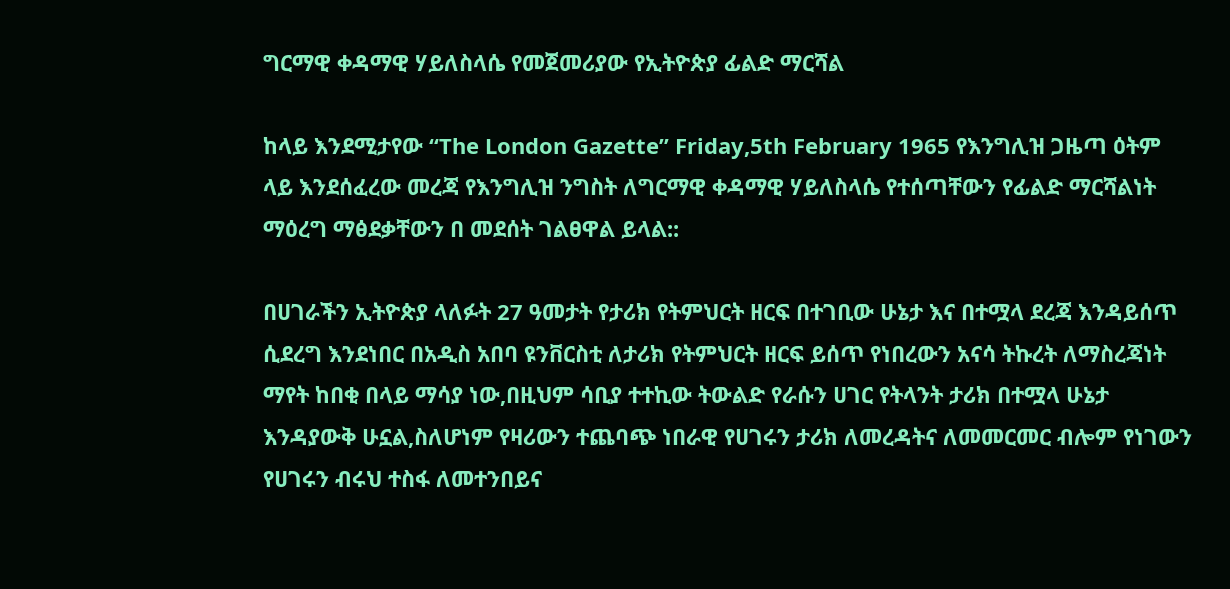ግርማዊ ቀዳማዊ ሃይለስላሴ የመጀመሪያው የኢትዮጵያ ፊልድ ማርሻል

ከላይ እንደሚታየው “The London Gazette” Friday,5th February 1965 የእንግሊዝ ጋዜጣ ዕትም ላይ እንደሰፈረው መረጃ የእንግሊዝ ንግስት ለግርማዊ ቀዳማዊ ሃይለስላሴ የተሰጣቸውን የፊልድ ማርሻልነት ማዕረግ ማፅደቃቸውን በ መደሰት ገልፀዋል ይላል::

በሀገራችን ኢትዮጵያ ላለፉት 27 ዓመታት የታሪክ የትምህርት ዘርፍ በተገቢው ሁኔታ እና በተሟላ ደረጃ እንዳይሰጥ ሲደረግ እንደነበር በአዲስ አበባ ዩንቨርስቲ ለታሪክ የትምህርት ዘርፍ ይሰጥ የነበረውን አናሳ ትኩረት ለማስረጃነት ማየት ከበቂ በላይ ማሳያ ነው,በዚህም ሳቢያ ተተኪው ትውልድ የራሱን ሀገር የትላንት ታሪክ በተሟላ ሁኔታ እንዳያውቅ ሁኗል,ስለሆነም የዛሪውን ተጨባጭ ነበራዊ የሀገሩን ታሪክ ለመረዳትና ለመመርመር ብሎም የነገውን የሀገሩን ብሩህ ተስፋ ለመተንበይና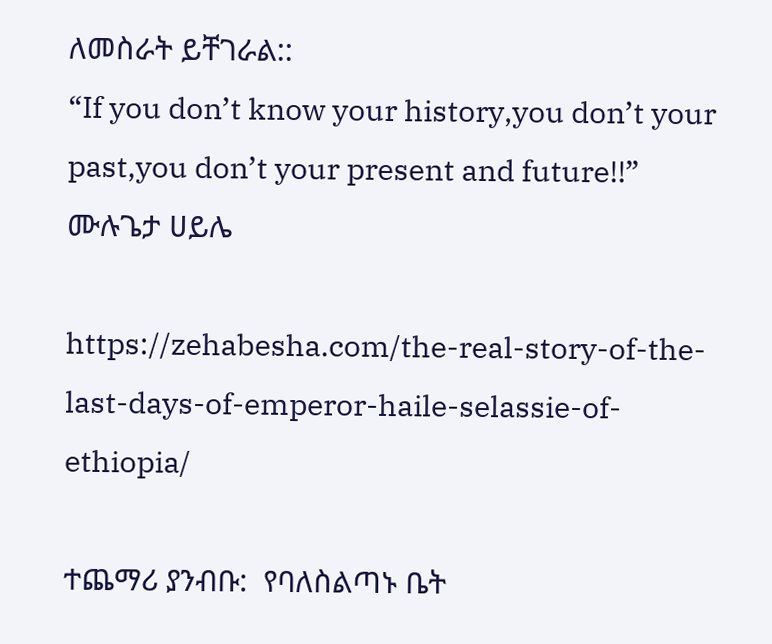ለመስራት ይቸገራል::
“If you don’t know your history,you don’t your past,you don’t your present and future!!”
ሙሉጌታ ሀይሌ

https://zehabesha.com/the-real-story-of-the-last-days-of-emperor-haile-selassie-of-ethiopia/

ተጨማሪ ያንብቡ:  የባለስልጣኑ ቤት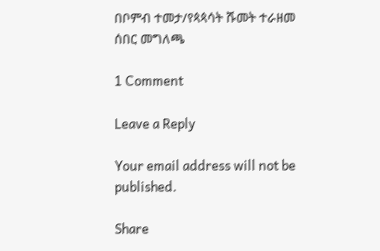በቦምብ ተመታ/የጳጳሳት ሹመት ተራዘመ ሰበር መግለጫ

1 Comment

Leave a Reply

Your email address will not be published.

Share